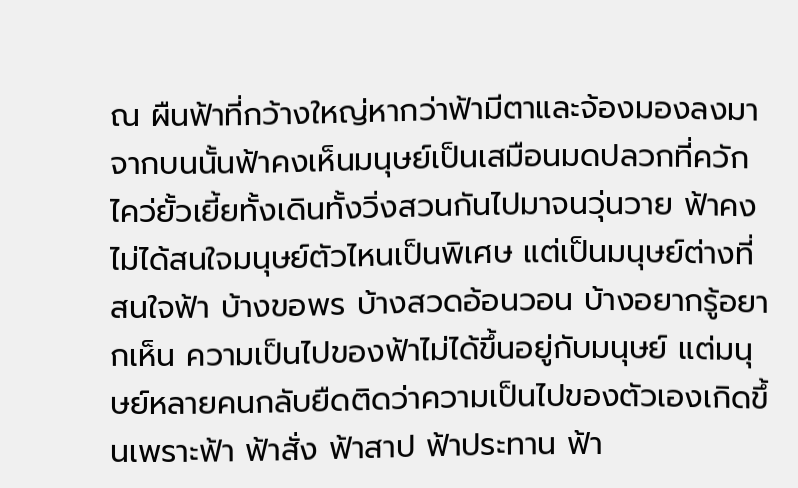ณ ผืนฟ้าที่กว้างใหญ่หากว่าฟ้ามีตาและจ้องมองลงมาจากบนนั้นฟ้าคงเห็นมนุษย์เป็นเสมือนมดปลวกที่ควักไคว่ยั้วเยี้ยทั้งเดินทั้งวิ่งสวนกันไปมาจนวุ่นวาย ฟ้าคงไม่ได้สนใจมนุษย์ตัวไหนเป็นพิเศษ แต่เป็นมนุษย์ต่างที่สนใจฟ้า บ้างขอพร บ้างสวดอ้อนวอน บ้างอยากรู้อยากเห็น ความเป็นไปของฟ้าไม่ได้ขึ้นอยู่กับมนุษย์ แต่มนุษย์หลายคนกลับยืดติดว่าความเป็นไปของตัวเองเกิดขึ้นเพราะฟ้า ฟ้าสั่ง ฟ้าสาป ฟ้าประทาน ฟ้า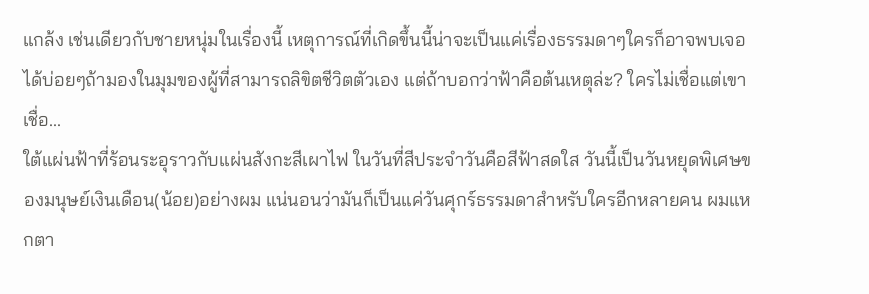แกล้ง เช่นเดียวกับชายหนุ่มในเรื่องนี้ เหตุการณ์ที่เกิดขึ้นนี้น่าจะเป็นแค่เรื่องธรรมดาๆใครก็อาจพบเจอได้บ่อยๆถ้ามองในมุมของผู้ที่สามารถลิขิตชีวิตตัวเอง แต่ถ้าบอกว่าฟ้าคือต้นเหตุล่ะ? ใครไม่เชื่อแต่เขาเชื่อ...
ใต้แผ่นฟ้าที่ร้อนระอุราวกับแผ่นสังกะสีเผาไฟ ในวันที่สีประจำวันคือสีฟ้าสดใส วันนี้เป็นวันหยุดพิเศษของมนุษย์เงินเดือน(น้อย)อย่างผม แน่นอนว่ามันก็เป็นแค่วันศุกร์ธรรมดาสำหรับใครอีกหลายคน ผมแหกตา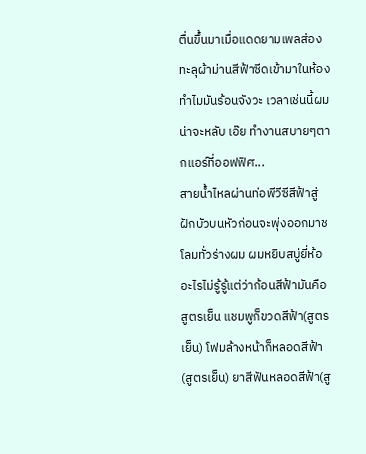ตื่นขึ้นมาเมื่อแดดยามเพลส่องทะลุผ้าม่านสีฟ้าซีดเข้ามาในห้อง ทำไมมันร้อนจังวะ เวลาเช่นนี้ผมน่าจะหลับ เอ๊ย ทำงานสบายๆตากแอร์ที่ออฟฟิศ...
สายน้ำไหลผ่านท่อพีวีซีสีฟ้าสู่ฝักบัวบนหัวก่อนจะพุ่งออกมาชโลมทั่วร่างผม ผมหยิบสบู่ยี่ห้ออะไรไม่รู้รู้แต่ว่าก้อนสีฟ้ามันคือสูตรเย็น แชมพูก็ขวดสีฟ้า(สูตรเย็น) โฟมล้างหน้าก็หลอดสีฟ้า(สูตรเย็น) ยาสีฟันหลอดสีฟ้า(สู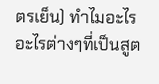ตรเย็น) ทำไมอะไรอะไรต่างๆที่เป็นสูต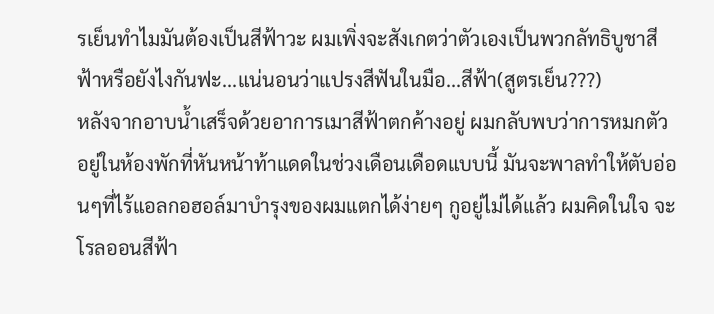รเย็นทำไมมันต้องเป็นสีฟ้าวะ ผมเพิ่งจะสังเกตว่าตัวเองเป็นพวกลัทธิบูชาสีฟ้าหรือยังไงกันฟะ...แน่นอนว่าแปรงสีฟันในมือ...สีฟ้า(สูตรเย็น???)
หลังจากอาบน้ำเสร็จด้วยอาการเมาสีฟ้าตกค้างอยู่ ผมกลับพบว่าการหมกตัวอยู่ในห้องพักที่หันหน้าท้าแดดในช่วงเดือนเดือดแบบนี้ มันจะพาลทำให้ตับอ่อนๆที่ไร้แอลกอฮอล์มาบำรุงของผมแตกได้ง่ายๆ กูอยู่ไม่ได้แล้ว ผมคิดในใจ จะโรลออนสีฟ้า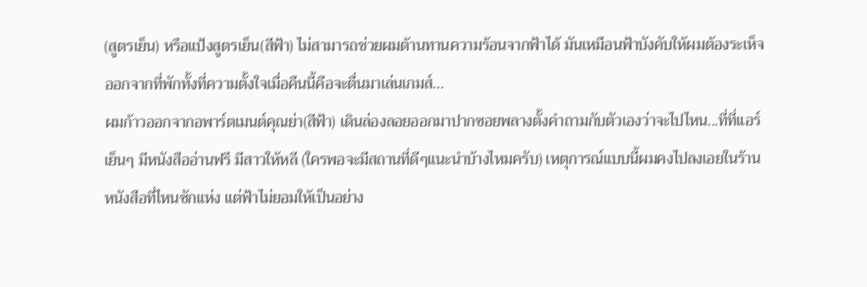(สูตรเย็น) หรือแป้งสูตรเย็น(สีฟ้า) ไม่สามารถช่วยผมต้านทานความร้อนจากฟ้าได้ มันเหมือนฟ้าบังคับให้ผมต้องระเห็จออกจากที่พักทั้งที่ความตั้งใจเมื่อคืนนี้คือจะตื่นมาเล่นเกมส์...
ผมก้าวออกจากอพาร์ตเมนต์คุณย่า(สีฟ้า) เดินล่องลอยออกมาปากซอยพลางตั้งคำถามกับตัวเองว่าจะไปไหน...ที่ที่แอร์เย็นๆ มีหนังสืออ่านฟรี มีสาวให้หลี (ใครพอจะมีสถานที่ดีๆแนะนำบ้างไหมครับ) เหตุการณ์แบบนี้ผมคงไปลงเอยในร้านหนังสือที่ไหนซักแห่ง แต่ฟ้าไม่ยอมให้เป็นอย่าง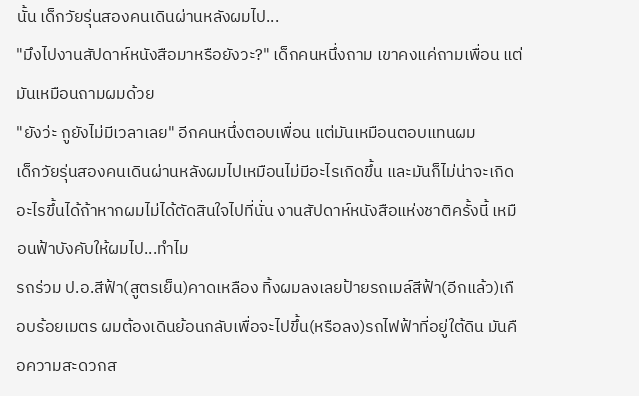นั้น เด็กวัยรุ่นสองคนเดินผ่านหลังผมไป...
"มึงไปงานสัปดาห์หนังสือมาหรือยังวะ?" เด็กคนหนึ่งถาม เขาคงแค่ถามเพื่อน แต่มันเหมือนถามผมด้วย
"ยังว่ะ กูยังไม่มีเวลาเลย" อีกคนหนึ่งตอบเพื่อน แต่มันเหมือนตอบแทนผม
เด็กวัยรุ่นสองคนเดินผ่านหลังผมไปเหมือนไม่มีอะไรเกิดขึ้น และมันก็ไม่น่าจะเกิดอะไรขึ้นได้ถ้าหากผมไม่ได้ตัดสินใจไปที่นั่น งานสัปดาห์หนังสือแห่งชาติครั้งนี้ เหมือนฟ้าบังคับให้ผมไป...ทำไม
รถร่วม ป.อ.สีฟ้า(สูตรเย็น)คาดเหลือง ทิ้งผมลงเลยป้ายรถเมล์สีฟ้า(อีกแล้ว)เกือบร้อยเมตร ผมต้องเดินย้อนกลับเพื่อจะไปขึ้น(หรือลง)รถไฟฟ้าที่อยู่ใต้ดิน มันคือความสะดวกส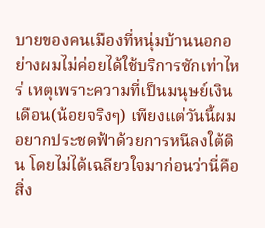บายของคนเมืองที่หนุ่มบ้านนอกอย่างผมไม่ค่อยได้ใช้บริการซักเท่าไหร่ เหตุเพราะความที่เป็นมนุษย์เงินเดือน(น้อยจริงๆ) เพียงแต่วันนี้ผมอยากประชดฟ้าด้วยการหนีลงใต้ดิน โดยไม่ได้เฉลียวใจมาก่อนว่านี่คือสิ่ง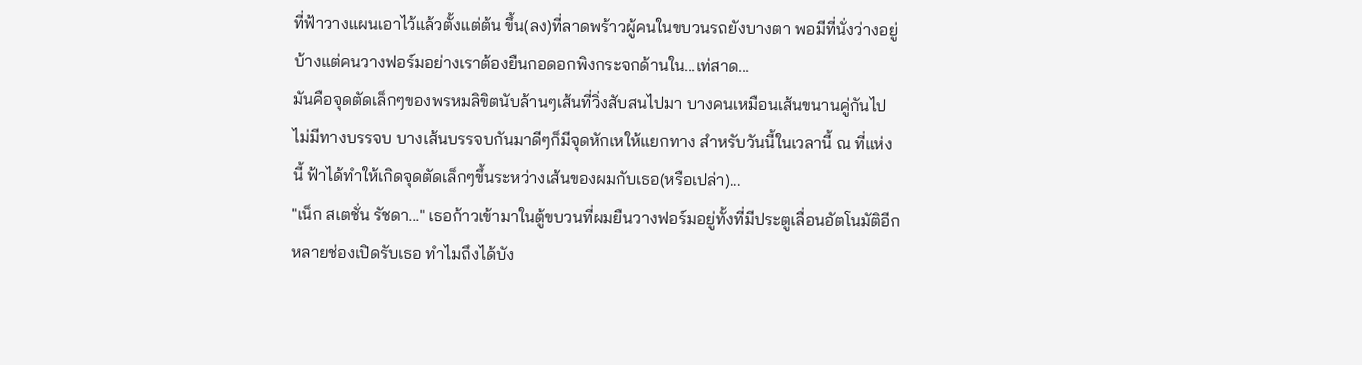ที่ฟ้าวางแผนเอาไว้แล้วตั้งแต่ต้น ขึ้น(ลง)ที่ลาดพร้าวผู้คนในขบวนรถยังบางตา พอมีที่นั่งว่างอยู่บ้างแต่คนวางฟอร์มอย่างเราต้องยืนกอดอกพิงกระจกด้านใน...เท่สาด...
มันคือจุดตัดเล็กๆของพรหมลิขิตนับล้านๆเส้นที่วิ่งสับสนไปมา บางคนเหมือนเส้นขนานคู่กันไปไม่มีทางบรรจบ บางเส้นบรรจบกันมาดีๆก็มีจุดหักเหให้แยกทาง สำหรับวันนี้ในเวลานี้ ณ ที่แห่งนี้ ฟ้าได้ทำให้เกิดจุดตัดเล็กๆขึ้นระหว่างเส้นของผมกับเธอ(หรือเปล่า)...
"เน็ก สเตชั่น รัชดา..." เธอก้าวเข้ามาในตู้ขบวนที่ผมยืนวางฟอร์มอยู่ทั้งที่มีประตูเลื่อนอัตโนมัติอีกหลายช่องเปิดรับเธอ ทำไมถึงได้บัง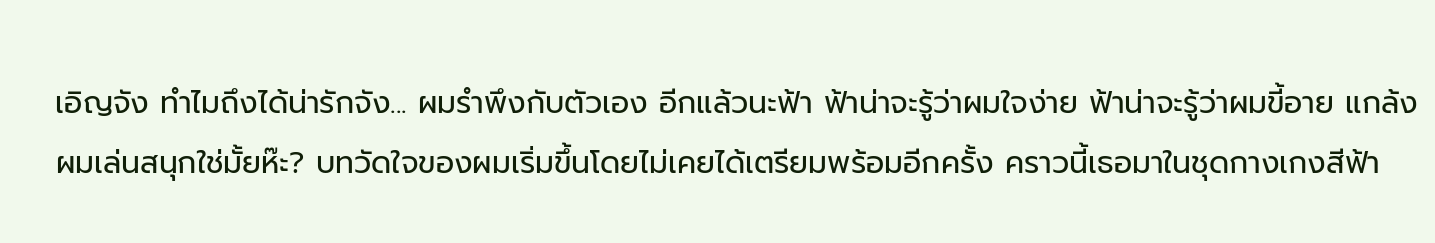เอิญจัง ทำไมถึงได้น่ารักจัง... ผมรำพึงกับตัวเอง อีกแล้วนะฟ้า ฟ้าน่าจะรู้ว่าผมใจง่าย ฟ้าน่าจะรู้ว่าผมขี้อาย แกล้งผมเล่นสนุกใช่มั้ยห๊ะ? บทวัดใจของผมเริ่มขึ้นโดยไม่เคยได้เตรียมพร้อมอีกครั้ง คราวนี้เธอมาในชุดกางเกงสีฟ้า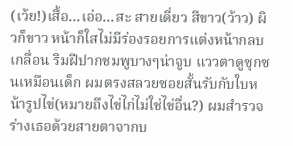(เว้ย!)เสื้อ...เอ่อ...สะ สายเดี่ยว สีขาว(ว้าว) ผิวก็ขาว หน้าก็ใสไม่มีร่องรอยการแต่งหน้ากลบเกลื่อน ริมฝีปากชมพูบางๆน่าจูบ แววตาดูซุกซนเหมือนเด็ก ผมตรงสลวยซอยสั้นรับกับใบหน้ารูปไข่(หมายถึงไข่ไก่ไม่ใช่ไข่อื่น?) ผมสำรวจร่างเธอด้วยสายตาจากบ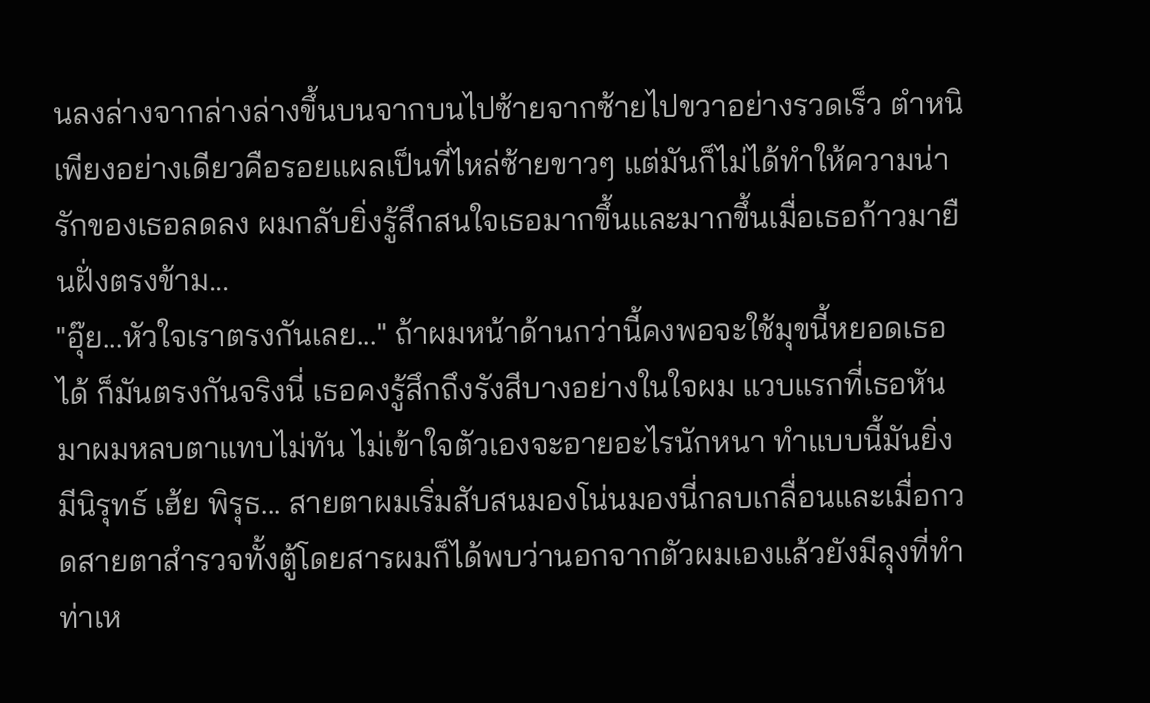นลงล่างจากล่างล่างขึ้นบนจากบนไปซ้ายจากซ้ายไปขวาอย่างรวดเร็ว ตำหนิเพียงอย่างเดียวคือรอยแผลเป็นที่ไหล่ซ้ายขาวๆ แต่มันก็ไม่ได้ทำให้ความน่ารักของเธอลดลง ผมกลับยิ่งรู้สึกสนใจเธอมากขึ้นและมากขึ้นเมื่อเธอก้าวมายืนฝั่งตรงข้าม...
"อุ๊ย...หัวใจเราตรงกันเลย..." ถ้าผมหน้าด้านกว่านี้คงพอจะใช้มุขนี้หยอดเธอได้ ก็มันตรงกันจริงนี่ เธอคงรู้สึกถึงรังสีบางอย่างในใจผม แวบแรกที่เธอหันมาผมหลบตาแทบไม่ทัน ไม่เข้าใจตัวเองจะอายอะไรนักหนา ทำแบบนี้มันยิ่งมีนิรุทธ์ เฮ้ย พิรุธ... สายตาผมเริ่มสับสนมองโน่นมองนี่กลบเกลื่อนและเมื่อกวดสายตาสำรวจทั้งตู้โดยสารผมก็ได้พบว่านอกจากตัวผมเองแล้วยังมีลุงที่ทำท่าเห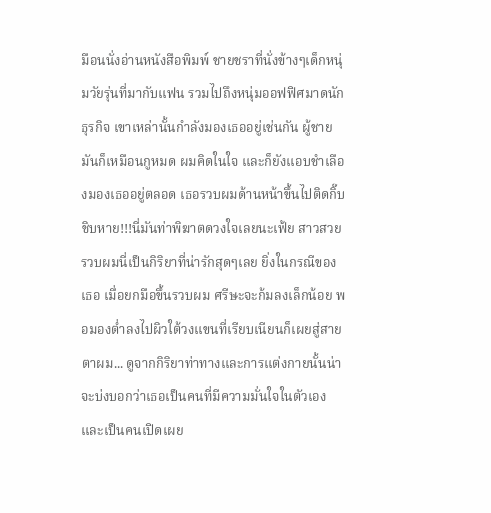มือนนั่งอ่านหนังสือพิมพ์ ชายชราที่นั่งข้างๆเด็กหนุ่มวัยรุ่นที่มากับแฟน รวมไปถึงหนุ่มออฟฟิศมาดนักธุรกิจ เขาเหล่านั้นกำลังมองเธออยู่เช่นกัน ผู้ชายมันก็เหมือนกูหมด ผมคิดในใจ และก็ยังแอบชำเลืองมองเธออยู่ตลอด เธอรวบผมด้านหน้าขึ้นไปติดกิ๊บ ชิบหาย!!!นี่มันท่าพิฆาตดวงใจเลยนะเฟ้ย สาวสวยรวบผมนี่เป็นกิริยาที่น่ารักสุดๆเลย ยิ่งในกรณีของเธอ เมื่อยกมือขึ้นรวบผม ศรีษะจะก้มลงเล็กน้อย พอมองต่ำลงไปผิวใต้วงแขนที่เรียบเนียนก็เผยสู่สายตาผม... ดูจากกิริยาท่าทางและการแต่งกายนั้นน่าจะบ่งบอกว่าเธอเป็นคนที่มีความมั่นใจในตัวเองและเป็นคนเปิดเผย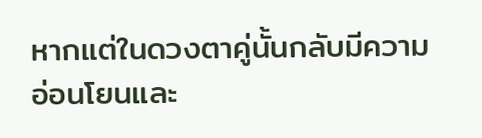หากแต่ในดวงตาคู่นั้นกลับมีความอ่อนโยนและ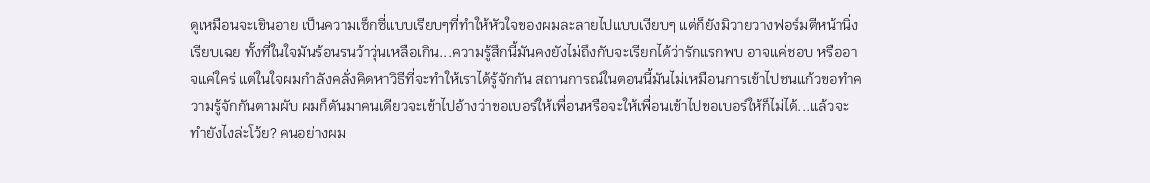ดูเหมือนจะเขินอาย เป็นความเซ็กซี่แบบเรียบๆที่ทำให้หัวใจของผมละลายไปแบบเงียบๆ แต่ก็ยังมิวายวางฟอร์มตีหน้านิ่งเรียบเฉย ทั้งที่ในใจมันร้อนรนว้าวุ่นเหลือเกิน...ความรู้สึกนี้มันคงยังไม่ถึงกับจะเรียกได้ว่ารักแรกพบ อาจแค่ชอบ หรืออาจแค่ใคร่ แต่ในใจผมกำลังคลั่งคิดหาวิธีที่จะทำให้เราได้รู้จักกัน สถานการณ์ในตอนนี้มันไม่เหมือนการเข้าไปชนแก้วขอทำความรู้จักกันตามผับ ผมก็ดันมาคนเดียวจะเข้าไปอ้างว่าขอเบอร์ให้เพื่อนหรือจะให้เพื่อนเข้าไปขอเบอร์ให้ก็ไม่ได้...แล้วจะทำยังไงล่ะโว้ย? คนอย่างผม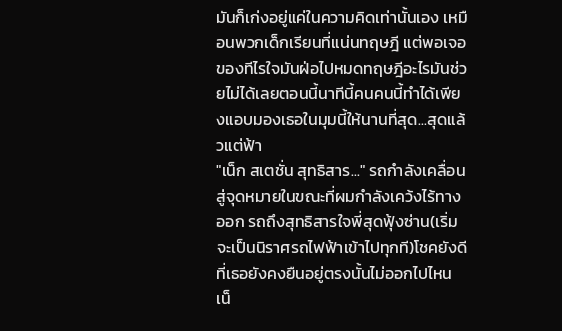มันก็เก่งอยู่แค่ในความคิดเท่านั้นเอง เหมือนพวกเด็กเรียนที่แน่นทฤษฎี แต่พอเจอของทีไรใจมันฝ่อไปหมดทฤษฎีอะไรมันช่วยไม่ได้เลยตอนนี้นาทีนี้คนคนนี้ทำได้เพียงแอบมองเธอในมุมนี้ให้นานที่สุด...สุดแล้วแต่ฟ้า
"เน็ก สเตชั่น สุทธิสาร..." รถกำลังเคลื่อนสู่จุดหมายในขณะที่ผมกำลังเคว้งไร้ทางออก รถถึงสุทธิสารใจพี่สุดฟุ้งซ่าน(เริ่มจะเป็นนิราศรถไฟฟ้าเข้าไปทุกที)โชคยังดีที่เธอยังคงยืนอยู่ตรงนั้นไม่ออกไปไหน
เน็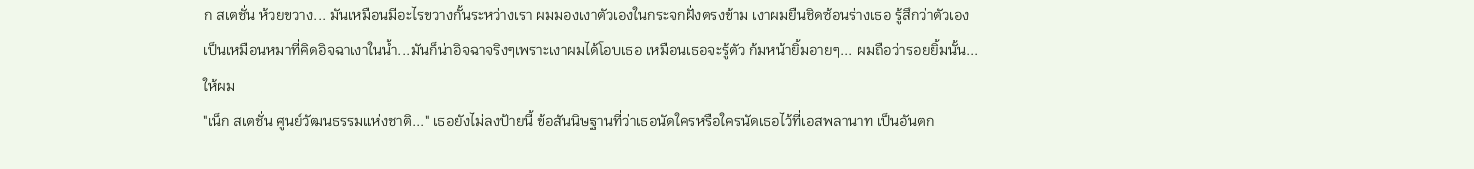ก สเตชั่น ห้วยขวาง... มันเหมือนมีอะไรขวางกั้นระหว่างเรา ผมมองเงาตัวเองในกระจกฝั่งตรงข้าม เงาผมยืนชิดซ้อนร่างเธอ รู้สึกว่าตัวเองเป็นเหมือนหมาที่คิดอิจฉาเงาในน้ำ...มันก็น่าอิจฉาจริงๆเพราะเงาผมได้โอบเธอ เหมือนเธอจะรู้ตัว ก้มหน้ายิ้มอายๆ... ผมถือว่ารอยยิ้มนั้น...ให้ผม
"เน็ก สเตชั่น ศูนย์วัฒนธรรมแห่งชาติ..." เธอยังไม่ลงป้ายนี้ ข้อสันนิษฐานที่ว่าเธอนัดใครหรือใครนัดเธอไว้ที่เอสพลานาท เป็นอันตก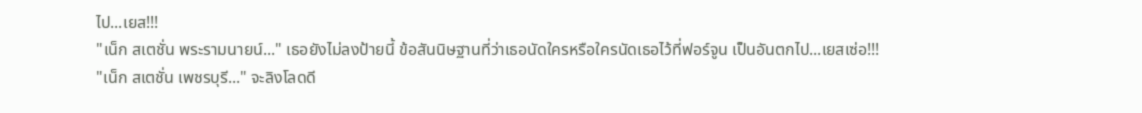ไป...เยส!!!
"เน็ก สเตชั่น พระรามนายน์..." เธอยังไม่ลงป้ายนี้ ข้อสันนิษฐานที่ว่าเธอนัดใครหรือใครนัดเธอไว้ที่ฟอร์จูน เป็นอันตกไป...เยสเซ่อ!!!
"เน็ก สเตชั่น เพชรบุรี..." จะลิงโลดดี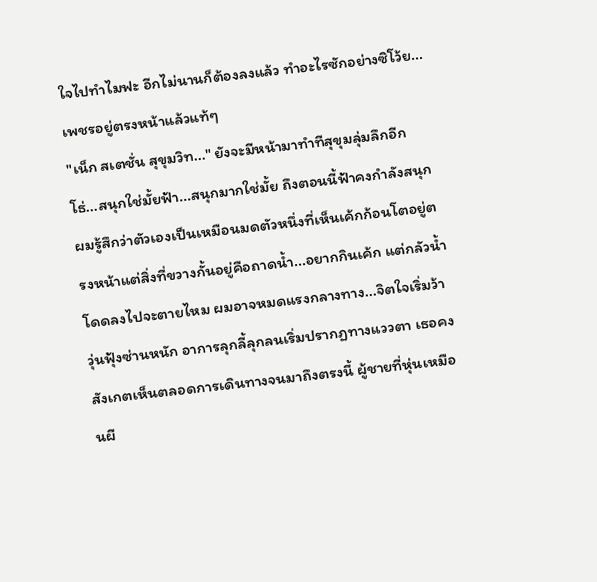ใจไปทำไมฟะ อีกไม่นานก็ต้องลงแล้ว ทำอะไรซักอย่างซิโว้ย...เพชรอยู่ตรงหน้าแล้วแท้ๆ
"เน็ก สเตชั่น สุขุมวิท..." ยังจะมีหน้ามาทำทีสุขุมลุ่มลึกอีก โธ่...สนุกใช่มั้ยฟ้า...สนุกมากใช่มั้ย ถึงตอนนี้ฟ้าคงกำลังสนุก ผมรู้สึกว่าตัวเองเป็นเหมือนมดตัวหนึ่งที่เห็นเค้กก้อนโตอยู่ตรงหน้าแต่สิ่งที่ขวางกั้นอยู่คือถาดน้ำ...อยากกินเค้ก แต่กลัวน้ำ โดดลงไปจะตายไหม ผมอาจหมดแรงกลางทาง...จิตใจเริ่มว้าวุ่นฟุ้งซ่านหนัก อาการลุกลี้ลุกลนเริ่มปรากฏทางแววตา เธอคงสังเกตเห็นตลอดการเดินทางจนมาถึงตรงนี้ ผู้ชายที่หุ่นเหมือนผี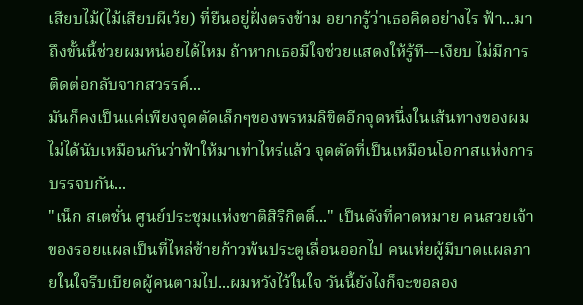เสียบไม้(ไม้เสียบผีเว้ย) ที่ยืนอยู่ฝั่งตรงข้าม อยากรู้ว่าเธอคิดอย่างไร ฟ้า...มาถึงขั้นนี้ช่วยผมหน่อยได้ไหม ถ้าหากเธอมีใจช่วยแสดงให้รู้ที---เงียบ ไม่มีการติดต่อกลับจากสวรรค์...
มันก็คงเป็นแค่เพียงจุดตัดเล็กๆของพรหมลิขิตอีกจุดหนึ่งในเส้นทางของผม ไม่ได้นับเหมือนกันว่าฟ้าให้มาเท่าไหร่แล้ว จุดตัดที่เป็นเหมือนโอกาสแห่งการบรรจบกัน...
"เน็ก สเตชั่น ศูนย์ประชุมแห่งชาติสิริกิตติ์..." เป็นดังที่คาดหมาย คนสวยเจ้าของรอยแผลเป็นที่ไหล่ซ้ายก้าวพ้นประตูเลื่อนออกไป คนเห่ยผู้มีบาดแผลภายในใจรีบเบียดผู้คนตามไป...ผมหวังไว้ในใจ วันนี้ยังไงก็จะขอลอง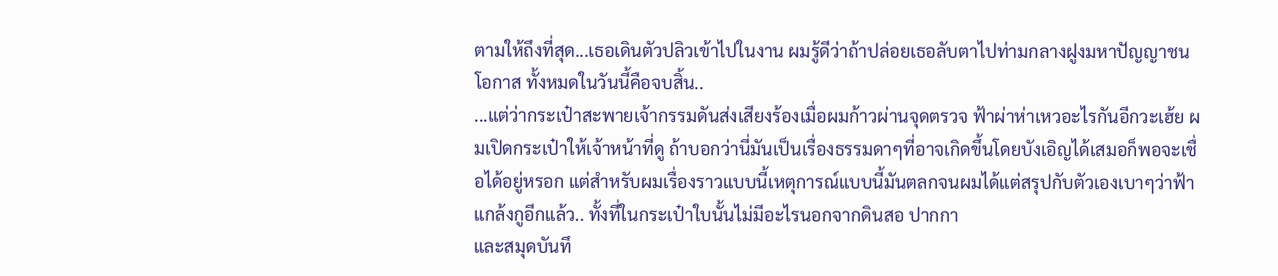ตามให้ถึงที่สุด...เธอเดินตัวปลิวเข้าไปในงาน ผมรู้ดีว่าถ้าปล่อยเธอลับตาไปท่ามกลางฝูงมหาปัญญาชน โอกาส ทั้งหมดในวันนี้คือจบสิ้น..
...แต่ว่ากระเป๋าสะพายเจ้ากรรมดันส่งเสียงร้องเมื่อผมก้าวผ่านจุดตรวจ ฟ้าผ่าห่าเหวอะไรกันอีกวะเฮ้ย ผมเปิดกระเป๋าให้เจ้าหน้าที่ดู ถ้าบอกว่านี่มันเป็นเรื่องธรรมดาๆที่อาจเกิดขึ้นโดยบังเอิญได้เสมอก็พอจะเชื่อได้อยู่หรอก แต่สำหรับผมเรื่องราวแบบนี้เหตุการณ์แบบนี้มันตลกจนผมได้แต่สรุปกับตัวเองเบาๆว่าฟ้าแกล้งกูอีกแล้ว.. ทั้งที่ในกระเป๋าใบนั้นไม่มีอะไรนอกจากดินสอ ปากกา
และสมุดบันทึ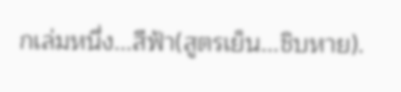กเล่มหนึ่ง...สีฟ้า(สูตรเย็น...ชิบหาย).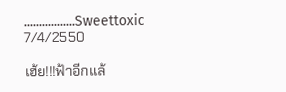.................Sweettoxic 7/4/2550

เฮ้ย!!!ฟ้าอีกแล้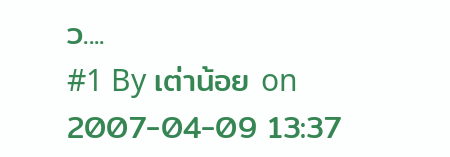ว....
#1 By เต่าน้อย on 2007-04-09 13:37